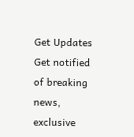Get Updates
Get notified of breaking news, exclusive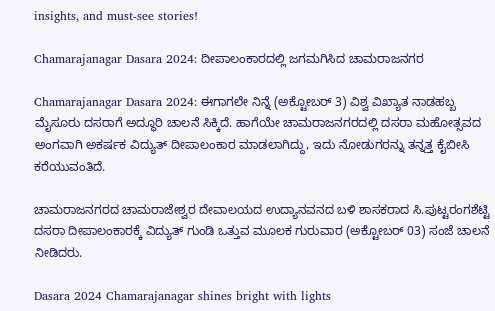insights, and must-see stories!

Chamarajanagar Dasara 2024: ದೀಪಾಲಂಕಾರದಲ್ಲಿ ಜಗಮಗಿಸಿದ ಚಾಮರಾಜನಗರ

Chamarajanagar Dasara 2024: ಈಗಾಗಲೇ ನಿನ್ನೆ (ಅಕ್ಟೋಬರ್‌ 3) ವಿಶ್ವ ವಿಖ್ಯಾತ ನಾಡಹಬ್ಬ ಮೈಸೂರು ದಸರಾಗೆ ಅದ್ಧೂರಿ ಚಾಲನೆ ಸಿಕ್ಕಿದೆ. ಹಾಗೆಯೇ ಚಾಮರಾಜನಗರದಲ್ಲಿ ದಸರಾ ಮಹೋತ್ಸವದ ಅಂಗವಾಗಿ ಅಕರ್ಷಕ ವಿದ್ಯುತ್ ದೀಪಾಲಂಕಾರ ಮಾಡಲಾಗಿದ್ದು, ಇದು ನೋಡುಗರನ್ನು ತನ್ನತ್ತ ಕೈಬೀಸಿ ಕರೆಯುವಂತಿದೆ.

ಚಾಮರಾಜನಗರದ ಚಾಮರಾಜೇಶ್ವರ ದೇವಾಲಯದ ಉದ್ಯಾನವನದ ಬಳಿ ಶಾಸಕರಾದ ಸಿ.ಪುಟ್ಟರಂಗಶೆಟ್ಟಿ ದಸರಾ ದೀಪಾಲಂಕಾರಕ್ಕೆ ವಿದ್ಯುತ್ ಗುಂಡಿ ಒತ್ತುವ ಮೂಲಕ ಗುರುವಾರ (ಅಕ್ಟೋಬರ್‌ 03) ಸಂಜೆ ಚಾಲನೆ ನೀಡಿದರು.

Dasara 2024 Chamarajanagar shines bright with lights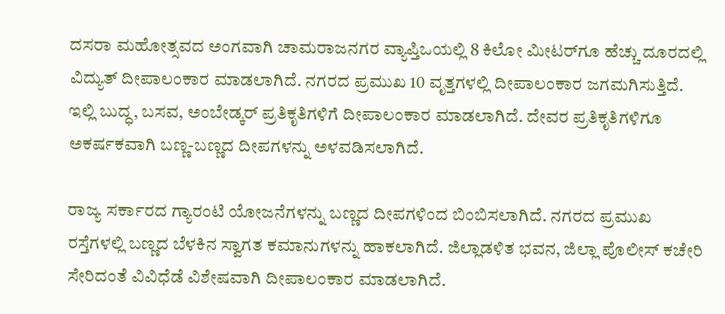ದಸರಾ ಮಹೋತ್ಸವದ ಅಂಗವಾಗಿ ಚಾಮರಾಜನಗರ ವ್ಯಾಪ್ತಿಒಯಲ್ಲಿ 8 ಕಿಲೋ ಮೀಟರ್‌ಗೂ ಹೆಚ್ಚು ದೂರದಲ್ಲಿ ವಿದ್ಯುತ್ ದೀಪಾಲಂಕಾರ ಮಾಡಲಾಗಿದೆ. ನಗರದ ಪ್ರಮುಖ 10 ವೃತ್ತಗಳಲ್ಲಿ ದೀಪಾಲಂಕಾರ ಜಗಮಗಿಸುತ್ತಿದೆ. ಇಲ್ಲಿ ಬುದ್ಧ, ಬಸವ, ಅಂಬೇಡ್ಕರ್ ಪ್ರತಿಕೃತಿಗಳಿಗೆ ದೀಪಾಲಂಕಾರ ಮಾಡಲಾಗಿದೆ. ದೇವರ ಪ್ರತಿಕೃತಿಗಳಿಗೂ ಅಕರ್ಷಕವಾಗಿ ಬಣ್ಣ-ಬಣ್ಣದ ದೀಪಗಳನ್ನು ಅಳವಡಿಸಲಾಗಿದೆ.

ರಾಜ್ಯ ಸರ್ಕಾರದ ಗ್ಯಾರಂಟಿ ಯೋಜನೆಗಳನ್ನು ಬಣ್ಣದ ದೀಪಗಳಿಂದ ಬಿಂಬಿಸಲಾಗಿದೆ. ನಗರದ ಪ್ರಮುಖ ರಸ್ತೆಗಳಲ್ಲಿ ಬಣ್ಣದ ಬೆಳಕಿನ ಸ್ವಾಗತ ಕಮಾನುಗಳನ್ನು ಹಾಕಲಾಗಿದೆ. ಜಿಲ್ಲಾಡಳಿತ ಭವನ, ಜಿಲ್ಲಾ ಪೊಲೀಸ್ ಕಚೇರಿ ಸೇರಿದಂತೆ ವಿವಿಧೆಡೆ ವಿಶೇಷವಾಗಿ ದೀಪಾಲಂಕಾರ ಮಾಡಲಾಗಿದೆ.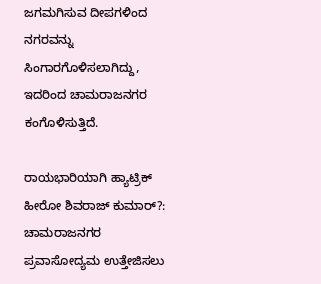ಜಗಮಗಿಸುವ ದೀಪಗಳಿಂದ ನಗರವನ್ನು ಸಿಂಗಾರಗೊಳಿಸಲಾಗಿದ್ದು, ಇದರಿಂದ ಚಾಮರಾಜನಗರ ಕಂಗೊಳಿಸುತ್ತಿದೆ.

ರಾಯಭಾರಿಯಾಗಿ ಹ್ಯಾಟ್ರಿಕ್ ಹೀರೋ ಶಿವರಾಜ್ ಕುಮಾರ್‌?: ಚಾಮರಾಜನಗರ ಪ್ರವಾಸೋದ್ಯಮ ಉತ್ತೇಜಿಸಲು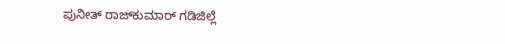ಪುನೀತ್ ರಾಜ್‍ಕುಮಾರ್ ಗಡಿಜಿಲ್ಲೆ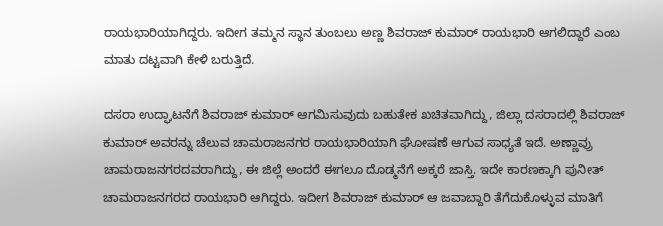ರಾಯಭಾರಿಯಾಗಿದ್ದರು. ಇದೀಗ ತಮ್ಮನ ಸ್ಥಾನ ತುಂಬಲು ಅಣ್ಣ ಶಿವರಾಜ್ ಕುಮಾರ್ ರಾಯಭಾರಿ ಆಗಲಿದ್ದಾರೆ ಎಂಬ ಮಾತು ದಟ್ಟವಾಗಿ ಕೇಳಿ ಬರುತ್ತಿದೆ.

ದಸರಾ ಉದ್ಘಾಟನೆಗೆ ಶಿವರಾಜ್ ಕುಮಾರ್ ಆಗಮಿಸುವುದು ಬಹುತೇಕ ಖಚಿತವಾಗಿದ್ದು, ಜಿಲ್ಲಾ ದಸರಾದಲ್ಲಿ ಶಿವರಾಜ್ ಕುಮಾರ್ ಅವರನ್ನು ಚೆಲುವ ಚಾಮರಾಜನಗರ ರಾಯಭಾರಿಯಾಗಿ ಘೋಷಣೆ ಆಗುವ ಸಾಧ್ಯತೆ ಇದೆ. ಅಣ್ಣಾವ್ರು ಚಾಮರಾಜನಗರದವರಾಗಿದ್ದು, ಈ ಜಿಲ್ಲೆ ಅಂದರೆ ಈಗಲೂ ದೊಡ್ಮನೆಗೆ ಅಕ್ಕರೆ ಜಾಸ್ತಿ. ಇದೇ ಕಾರಣಕ್ಕಾಗಿ ಪುನೀತ್ ಚಾಮರಾಜನಗರದ ರಾಯಭಾರಿ ಆಗಿದ್ದರು. ಇದೀಗ ಶಿವರಾಜ್ ಕುಮಾರ್‌ ಆ ಜವಾಬ್ದಾರಿ ತೆಗೆದುಕೊಳ್ಳುವ ಮಾತಿಗೆ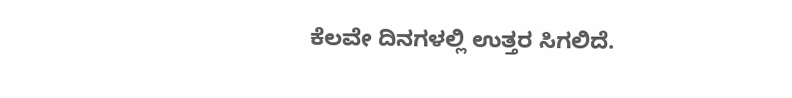ಕೆಲವೇ ದಿನಗಳಲ್ಲಿ ಉತ್ತರ ಸಿಗಲಿದೆ.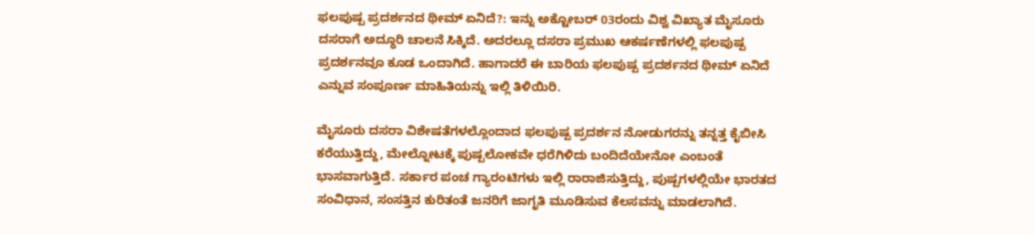ಫಲಪುಷ್ಪ ಪ್ರದರ್ಶನದ ಥೀಮ್‌ ಏನಿದೆ?: ಇನ್ನು ಅಕ್ಟೋಬರ್ 03ರಂದು ವಿಶ್ವ ವಿಖ್ಯಾತ ಮೈಸೂರು ದಸರಾಗೆ ಅದ್ಧೂರಿ ಚಾಲನೆ ಸಿಕ್ಕಿದೆ. ಅದರಲ್ಲೂ ದಸರಾ ಪ್ರಮುಖ ಆಕರ್ಷಣೆಗಳಲ್ಲಿ ಫಲಪುಷ್ಪ ಪ್ರದರ್ಶನವೂ ಕೂಡ ಒಂದಾಗಿದೆ. ಹಾಗಾದರೆ ಈ ಬಾರಿಯ ಫಲಪುಷ್ಪ ಪ್ರದರ್ಶನದ ಥೀಮ್‌ ಏನಿದೆ ಎನ್ನುವ ಸಂಪೂರ್ಣ ಮಾಹಿತಿಯನ್ನು ಇಲ್ಲಿ ತಿಳಿಯಿರಿ.

ಮೈಸೂರು ದಸರಾ ವಿಶೇಷತೆಗಳಲ್ಲೊಂದಾದ ಫಲಪುಷ್ಪ ಪ್ರದರ್ಶನ ನೋಡುಗರನ್ನು ತನ್ನತ್ತ ಕೈಬೀಸಿ ಕರೆಯುತ್ತಿದ್ದು, ಮೇಲ್ನೋಟಕ್ಕೆ ಪುಷ್ಪಲೋಕವೇ ಧರೆಗಿಳಿದು ಬಂದಿದೆಯೇನೋ ಎಂಬಂತೆ ಭಾಸವಾಗುತ್ತಿದೆ. ಸರ್ಕಾರ ಪಂಚ ಗ್ಯಾರಂಟಿಗಳು ಇಲ್ಲಿ ರಾರಾಜಿಸುತ್ತಿದ್ದು, ಪುಷ್ಪಗಳಲ್ಲಿಯೇ ಭಾರತದ ಸಂವಿಧಾನ, ಸಂಸತ್ತಿನ ಕುರಿತಂತೆ ಜನರಿಗೆ ಜಾಗೃತಿ ಮೂಡಿಸುವ ಕೆಲಸವನ್ನು ಮಾಡಲಾಗಿದೆ.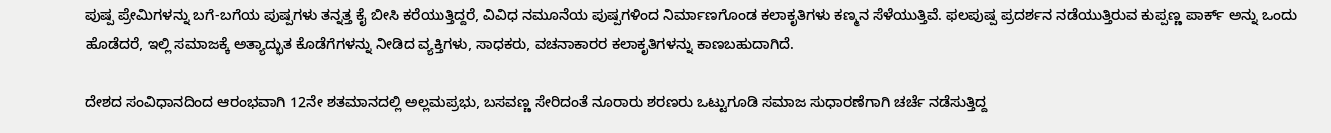ಪುಷ್ಪ ಪ್ರೇಮಿಗಳನ್ನು ಬಗೆ-ಬಗೆಯ ಪುಷ್ಪಗಳು ತನ್ನತ್ತ ಕೈ ಬೀಸಿ ಕರೆಯುತ್ತಿದ್ದರೆ, ವಿವಿಧ ನಮೂನೆಯ ಪುಷ್ಪಗಳಿಂದ ನಿರ್ಮಾಣಗೊಂಡ ಕಲಾಕೃತಿಗಳು ಕಣ್ಮನ ಸೆಳೆಯುತ್ತಿವೆ. ಫಲಪುಷ್ಪ ಪ್ರದರ್ಶನ ನಡೆಯುತ್ತಿರುವ ಕುಪ್ಪಣ್ಣ ಪಾರ್ಕ್‌ ಅನ್ನು ಒಂದು ಹೊಡೆದರೆ, ಇಲ್ಲಿ ಸಮಾಜಕ್ಕೆ ಅತ್ಯಾದ್ಭುತ ಕೊಡೆಗೆಗಳನ್ನು ನೀಡಿದ ವ್ಯಕ್ತಿಗಳು, ಸಾಧಕರು, ವಚನಾಕಾರರ ಕಲಾಕೃತಿಗಳನ್ನು ಕಾಣಬಹುದಾಗಿದೆ.

ದೇಶದ ಸಂವಿಧಾನದಿಂದ ಆರಂಭವಾಗಿ 12ನೇ ಶತಮಾನದಲ್ಲಿ ಅಲ್ಲಮಪ್ರಭು, ಬಸವಣ್ಣ ಸೇರಿದಂತೆ ನೂರಾರು ಶರಣರು ಒಟ್ಟುಗೂಡಿ ಸಮಾಜ ಸುಧಾರಣೆಗಾಗಿ ಚರ್ಚೆ ನಡೆಸುತ್ತಿದ್ದ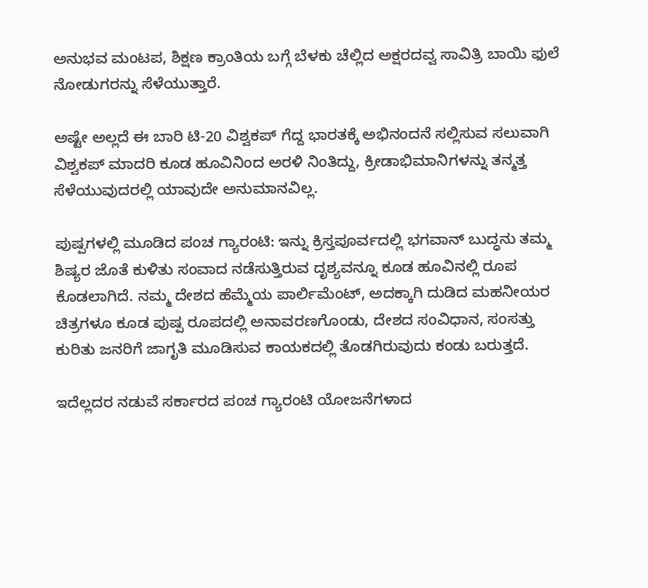ಅನುಭವ ಮಂಟಪ, ಶಿಕ್ಷಣ ಕ್ರಾಂತಿಯ ಬಗ್ಗೆ ಬೆಳಕು ಚೆಲ್ಲಿದ ಅಕ್ಷರದವ್ವ ಸಾವಿತ್ರಿ ಬಾಯಿ ಫುಲೆ ನೋಡುಗರನ್ನು ಸೆಳೆಯುತ್ತಾರೆ.

ಅಷ್ಟೇ ಅಲ್ಲದೆ ಈ ಬಾರಿ ಟಿ-20 ವಿಶ್ವಕಪ್ ಗೆದ್ದ ಭಾರತಕ್ಕೆ ಅಭಿನಂದನೆ ಸಲ್ಲಿಸುವ ಸಲುವಾಗಿ ವಿಶ್ವಕಪ್ ಮಾದರಿ ಕೂಡ ಹೂವಿನಿಂದ ಅರಳಿ ನಿಂತಿದ್ದು, ಕ್ರೀಡಾಭಿಮಾನಿಗಳನ್ನು ತನ್ಮತ್ತ ಸೆಳೆಯುವುದರಲ್ಲಿ ಯಾವುದೇ ಅನುಮಾನವಿಲ್ಲ.

ಪುಷ್ಪಗಳಲ್ಲಿ ಮೂಡಿದ ಪಂಚ ಗ್ಯಾರಂಟಿ: ಇನ್ನು ಕ್ರಿಸ್ತಪೂರ್ವದಲ್ಲಿ ಭಗವಾನ್ ಬುದ್ಧನು ತಮ್ಮ ಶಿಷ್ಯರ ಜೊತೆ ಕುಳಿತು ಸಂವಾದ ನಡೆಸುತ್ತಿರುವ ದೃಶ್ಯವನ್ನೂ ಕೂಡ ಹೂವಿನಲ್ಲಿ ರೂಪ ಕೊಡಲಾಗಿದೆ. ನಮ್ಮ ದೇಶದ ಹೆಮ್ಮೆಯ ಪಾರ್ಲಿಮೆಂಟ್, ಅದಕ್ಕಾಗಿ ದುಡಿದ ಮಹನೀಯರ ಚಿತ್ರಗಳೂ ಕೂಡ ಪುಷ್ಪ ರೂಪದಲ್ಲಿ ಅನಾವರಣಗೊಂಡು, ದೇಶದ ಸಂವಿಧಾನ, ಸಂಸತ್ತು ಕುರಿತು ಜನರಿಗೆ ಜಾಗೃತಿ ಮೂಡಿಸುವ ಕಾಯಕದಲ್ಲಿ ತೊಡಗಿರುವುದು ಕಂಡು ಬರುತ್ತದೆ.

ಇದೆಲ್ಲದರ ನಡುವೆ ಸರ್ಕಾರದ ಪಂಚ ಗ್ಯಾರಂಟಿ ಯೋಜನೆಗಳಾದ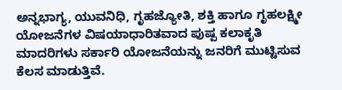ಅನ್ನಭಾಗ್ಯ, ಯುವನಿಧಿ, ಗೃಹಜ್ಯೋತಿ, ಶಕ್ತಿ ಹಾಗೂ ಗೃಹಲಕ್ಷ್ಮೀ ಯೋಜನೆಗಳ ವಿಷಯಾಧಾರಿತವಾದ ಪುಷ್ಪ ಕಲಾಕೃತಿ ಮಾದರಿಗಳು ಸರ್ಕಾರಿ ಯೋಜನೆಯನ್ನು ಜನರಿಗೆ ಮುಟ್ಟಿಸುವ ಕೆಲಸ ಮಾಡುತ್ತಿವೆ.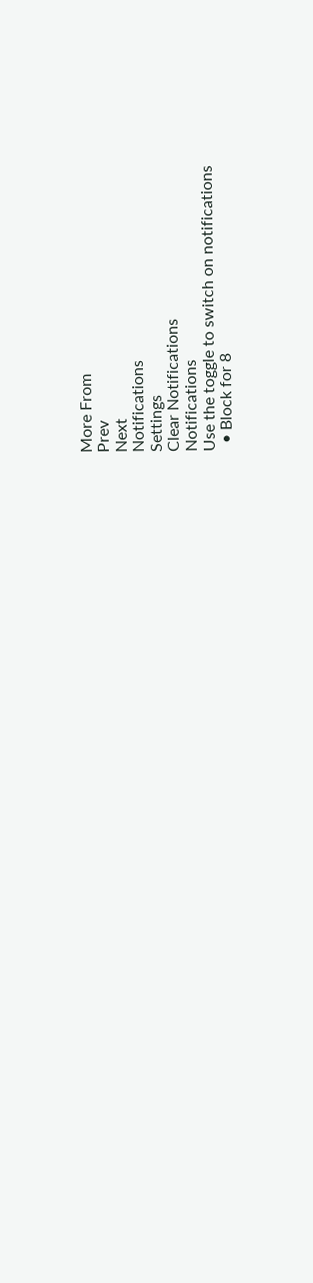More From
Prev
Next
Notifications
Settings
Clear Notifications
Notifications
Use the toggle to switch on notifications
  • Block for 8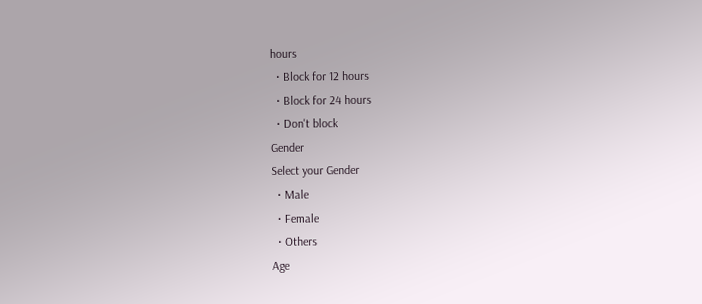hours
  • Block for 12 hours
  • Block for 24 hours
  • Don't block
Gender
Select your Gender
  • Male
  • Female
  • Others
Age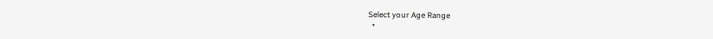Select your Age Range
  •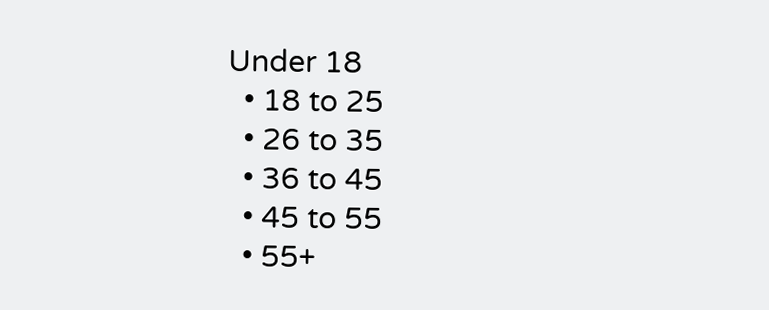Under 18
  • 18 to 25
  • 26 to 35
  • 36 to 45
  • 45 to 55
  • 55+